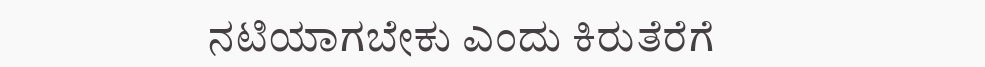ನಟಿಯಾಗಬೇಕು ಎಂದು ಕಿರುತೆರೆಗೆ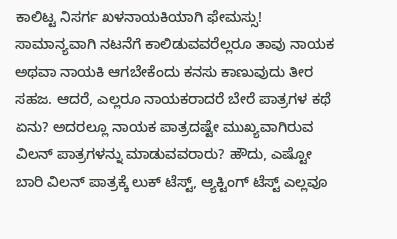ಕಾಲಿಟ್ಟ ನಿಸರ್ಗ ಖಳನಾಯಕಿಯಾಗಿ ಫೇಮಸ್ಸು!
ಸಾಮಾನ್ಯವಾಗಿ ನಟನೆಗೆ ಕಾಲಿಡುವವರೆಲ್ಲರೂ ತಾವು ನಾಯಕ ಅಥವಾ ನಾಯಕಿ ಆಗಬೇಕೆಂದು ಕನಸು ಕಾಣುವುದು ತೀರ ಸಹಜ. ಆದರೆ, ಎಲ್ಲರೂ ನಾಯಕರಾದರೆ ಬೇರೆ ಪಾತ್ರಗಳ ಕಥೆ ಏನು? ಅದರಲ್ಲೂ ನಾಯಕ ಪಾತ್ರದಷ್ಟೇ ಮುಖ್ಯವಾಗಿರುವ ವಿಲನ್ ಪಾತ್ರಗಳನ್ನು ಮಾಡುವವರಾರು? ಹೌದು, ಎಷ್ಟೋ ಬಾರಿ ವಿಲನ್ ಪಾತ್ರಕ್ಕೆ ಲುಕ್ ಟೆಸ್ಟ್, ಆ್ಯಕ್ಟಿಂಗ್ ಟೆಸ್ಟ್ ಎಲ್ಲವೂ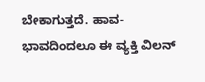ಬೇಕಾಗುತ್ತದೆ. ಹಾವ- ಭಾವದಿಂದಲೂ ಈ ವ್ಯಕ್ತಿ ವಿಲನ್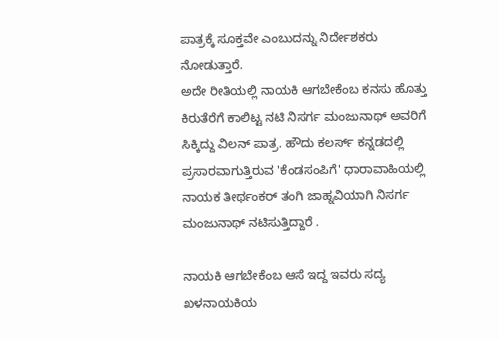ಪಾತ್ರಕ್ಕೆ ಸೂಕ್ತವೇ ಎಂಬುದನ್ನು ನಿರ್ದೇಶಕರು ನೋಡುತ್ತಾರೆ.
ಅದೇ ರೀತಿಯಲ್ಲಿ ನಾಯಕಿ ಆಗಬೇಕೆಂಬ ಕನಸು ಹೊತ್ತು ಕಿರುತೆರೆಗೆ ಕಾಲಿಟ್ಟ ನಟಿ ನಿಸರ್ಗ ಮಂಜುನಾಥ್ ಅವರಿಗೆ ಸಿಕ್ಕಿದ್ದು ವಿಲನ್ ಪಾತ್ರ. ಹೌದು ಕಲರ್ಸ್ ಕನ್ನಡದಲ್ಲಿ ಪ್ರಸಾರವಾಗುತ್ತಿರುವ 'ಕೆಂಡಸಂಪಿಗೆ' ಧಾರಾವಾಹಿಯಲ್ಲಿ ನಾಯಕ ತೀರ್ಥಂಕರ್ ತಂಗಿ ಜಾಹ್ನವಿಯಾಗಿ ನಿಸರ್ಗ ಮಂಜುನಾಥ್ ನಟಿಸುತ್ತಿದ್ದಾರೆ .

ನಾಯಕಿ ಆಗಬೇಕೆಂಬ ಆಸೆ ಇದ್ದ ಇವರು ಸದ್ಯ ಖಳನಾಯಕಿಯ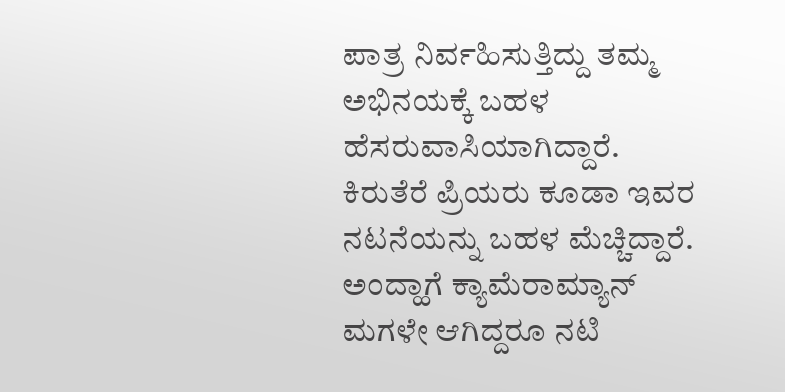ಪಾತ್ರ ನಿರ್ವಹಿಸುತ್ತಿದ್ದು ತಮ್ಮ ಅಭಿನಯಕ್ಕೆ ಬಹಳ ಹೆಸರುವಾಸಿಯಾಗಿದ್ದಾರೆ. ಕಿರುತೆರೆ ಪ್ರಿಯರು ಕೂಡಾ ಇವರ ನಟನೆಯನ್ನು ಬಹಳ ಮೆಚ್ಚಿದ್ದಾರೆ. ಅಂದ್ಹಾಗೆ ಕ್ಯಾಮೆರಾಮ್ಯಾನ್ ಮಗಳೇ ಆಗಿದ್ದರೂ ನಟಿ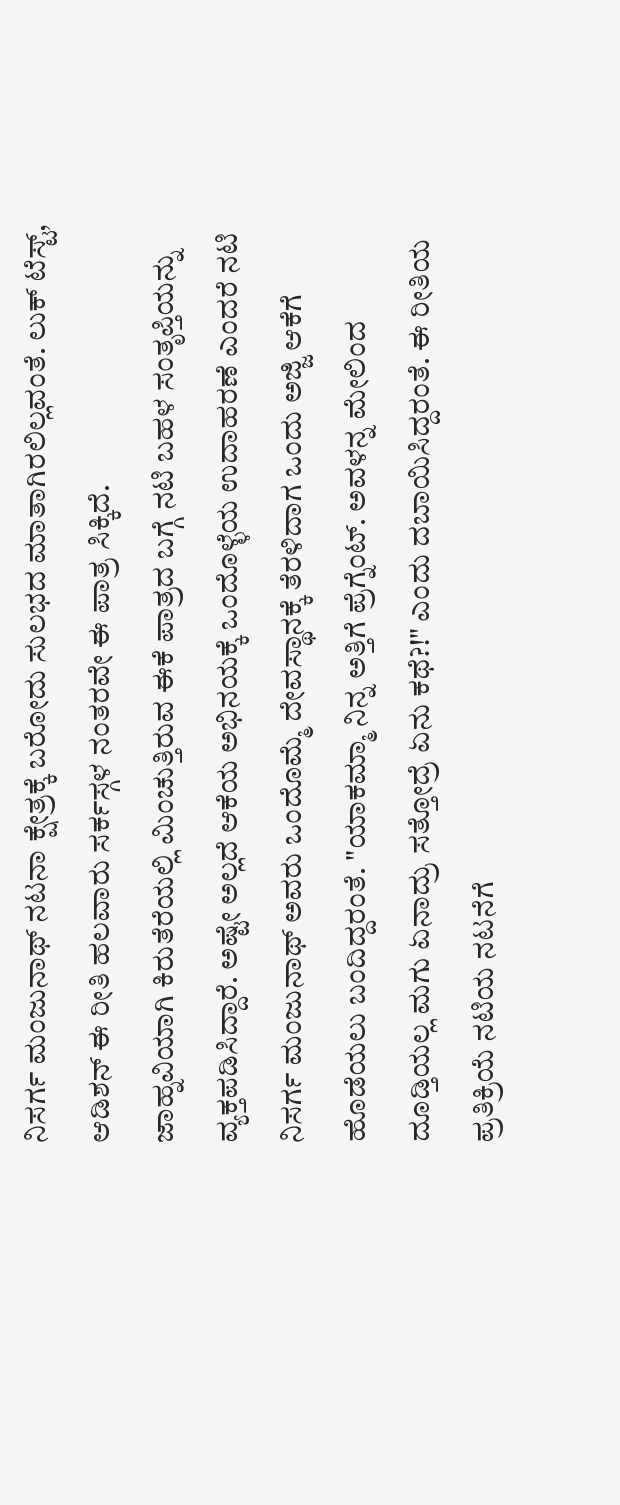ನಿಸರ್ಗ ಮಂಜುನಾಥ್ ನಟನಾ ಕ್ಷೇತ್ರಕ್ಕೆ ಬರೋದು ಸುಲಭದ ಮಾತಾಗಿರಲಿಲ್ಲವಂತೆ. ಲುಕ್ ಟೆಸ್ಟ್, ಆಡಿಶನ್ ಈ ರೀತಿ ಹಲವಾರು ಸರ್ಕಸ್ಗಳ ನಂತರವೇ ಈ ಪಾತ್ರ ಸಿಕ್ಕಿದೆ.
ಜಾಹ್ನವಿಯಾಗಿ ಕಿರುತೆರೆಯಲ್ಲಿ ಮಿಂಚುತ್ತಿರುವ ಈಕೆ ಪಾತ್ರದ ಬಗ್ಗೆ ನಟಿ ಬಹಳ ಸಂತೃಪ್ತಿಯನ್ನು ವ್ಯಕ್ತಪಡಿಸಿದ್ದಾರೆ. ಅಷ್ಟೇ ಅಲ್ಲದೆ ಆಕೆಯ ಅಭಿನಯಕ್ಕೆ ಒಂದೊಳ್ಳೆಯ ಉದಾಹರಣೆ ಎಂದರೆ ನಟಿ ನಿಸರ್ಗ ಮಂಜುನಾಥ್ ಅವರು ಒಂದೊಮ್ಮೆ ದೇವಸ್ಥಾನಕ್ಕೆ ತೆರಳಿದಾಗ ಒಂದು ಅಜ್ಜಿ ಆಕೆಗೆ ಹೊಡೆಯಲು ಬಂದಿದ್ದರಂತೆ. "ಯಾಕಮ್ಮಾ ನಿನ್ನ ಅತ್ತಿಗೆ ಪ್ರೆಗ್ನೆಂಟ್. ಅವಳನ್ನ ಮೇಲಿಂದ ದೂಡ್ತಿಯಲ್ಲ ಮಗು ಏನಾದ್ರು ಸತ್ತೋದ್ರೆ ಏನು ಕಥೆ?!" ಎಂದು ದಬಾಯಿಸಿದ್ದರಂತೆ. ಈ ರೀತಿಯ ಪ್ರತಿಕ್ರಿಯೆ ನಟಿಯ ನಟನೆಗೆ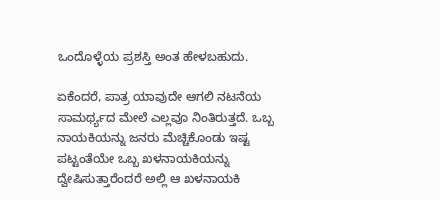ಒಂದೊಳ್ಳೆಯ ಪ್ರಶಸ್ತಿ ಅಂತ ಹೇಳಬಹುದು.

ಏಕೆಂದರೆ, ಪಾತ್ರ ಯಾವುದೇ ಆಗಲಿ ನಟನೆಯ ಸಾಮರ್ಥ್ಯದ ಮೇಲೆ ಎಲ್ಲವೂ ನಿಂತಿರುತ್ತದೆ. ಒಬ್ಬ ನಾಯಕಿಯನ್ನು ಜನರು ಮೆಚ್ಚಿಕೊಂಡು ಇಷ್ಟ ಪಟ್ಟಂತೆಯೇ ಒಬ್ಬ ಖಳನಾಯಕಿಯನ್ನು ದ್ವೇಷಿಸುತ್ತಾರೆಂದರೆ ಅಲ್ಲಿ ಆ ಖಳನಾಯಕಿ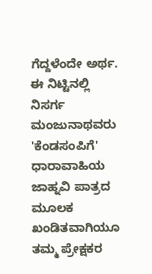ಗೆದ್ದಳೆಂದೇ ಅರ್ಥ.
ಈ ನಿಟ್ಟಿನಲ್ಲಿ ನಿಸರ್ಗ ಮಂಜುನಾಥವರು 'ಕೆಂಡಸಂಪಿಗೆ' ಧಾರಾವಾಹಿಯ ಜಾಹ್ನವಿ ಪಾತ್ರದ ಮೂಲಕ ಖಂಡಿತವಾಗಿಯೂ ತಮ್ಮ ಪ್ರೇಕ್ಷಕರ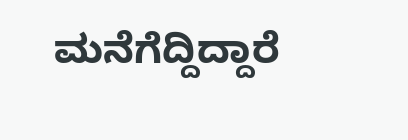ಮನೆಗೆದ್ದಿದ್ದಾರೆ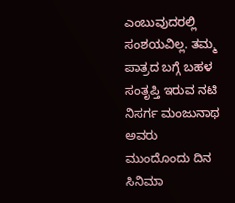ಎಂಬುವುದರಲ್ಲಿ ಸಂಶಯವಿಲ್ಲ. ತಮ್ಮ ಪಾತ್ರದ ಬಗ್ಗೆ ಬಹಳ ಸಂತೃಪ್ತಿ ಇರುವ ನಟಿ ನಿಸರ್ಗ ಮಂಜುನಾಥ ಅವರು ಮುಂದೊಂದು ದಿನ ಸಿನಿಮಾ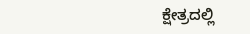ಕ್ಷೇತ್ರದಲ್ಲಿ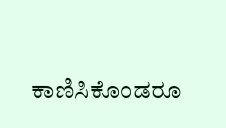ಕಾಣಿಸಿಕೊಂಡರೂ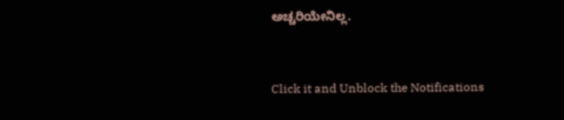ಅಚ್ಚರಿಯೇನಿಲ್ಲ.


Click it and Unblock the Notifications